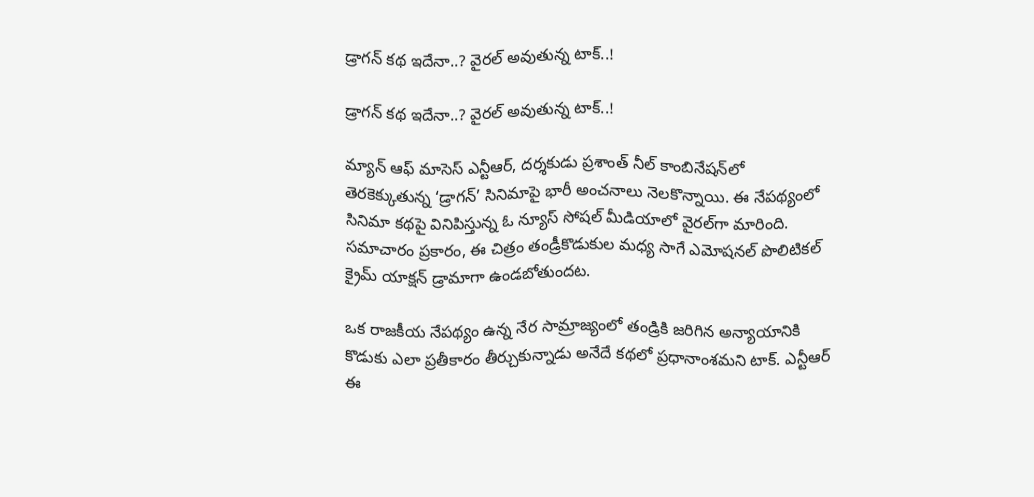డ్రాగన్ కథ ఇదేనా..? వైరల్ అవుతున్న టాక్..!

డ్రాగన్ కథ ఇదేనా..? వైరల్ అవుతున్న టాక్..!

మ్యాన్ ఆఫ్ మాసెస్ ఎన్టీఆర్, దర్శకుడు ప్రశాంత్ నీల్ కాంబినేషన్‌లో తెరకెక్కుతున్న ‘డ్రాగన్’ సినిమాపై భారీ అంచనాలు నెలకొన్నాయి. ఈ నేపథ్యంలో సినిమా కథపై వినిపిస్తున్న ఓ న్యూస్ సోషల్ మీడియాలో వైరల్‌గా మారింది. సమాచారం ప్రకారం, ఈ చిత్రం తండ్రీకొడుకుల మధ్య సాగే ఎమోషనల్ పొలిటికల్ క్రైమ్ యాక్షన్ డ్రామాగా ఉండబోతుందట.

ఒక రాజకీయ నేపథ్యం ఉన్న నేర సామ్రాజ్యంలో తండ్రికి జరిగిన అన్యాయానికి కొడుకు ఎలా ప్రతీకారం తీర్చుకున్నాడు అనేదే కథలో ప్రధానాంశమని టాక్. ఎన్టీఆర్ ఈ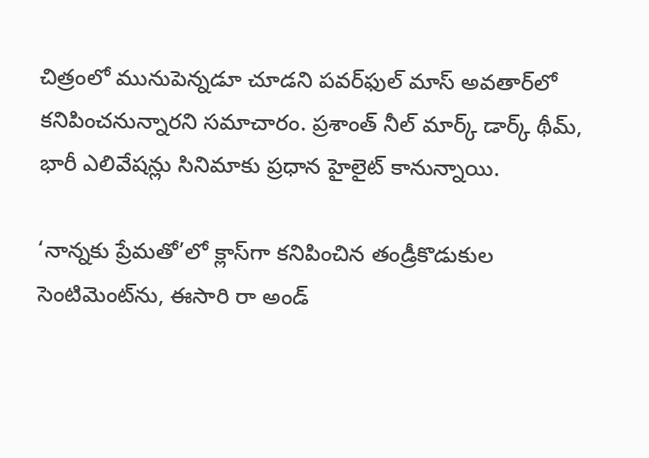చిత్రంలో మునుపెన్నడూ చూడని పవర్‌ఫుల్ మాస్ అవతార్‌లో కనిపించనున్నారని సమాచారం. ప్రశాంత్ నీల్ మార్క్ డార్క్ థీమ్, భారీ ఎలివేషన్లు సినిమాకు ప్రధాన హైలైట్ కానున్నాయి.

‘నాన్నకు ప్రేమతో’లో క్లాస్‌గా కనిపించిన తండ్రీకొడుకుల సెంటిమెంట్‌ను, ఈసారి రా అండ్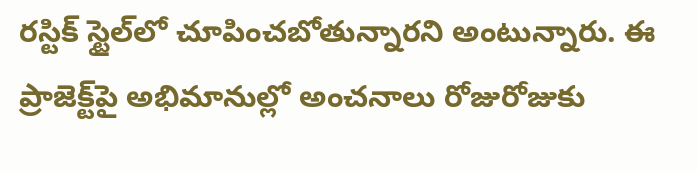రస్టిక్ స్టైల్‌లో చూపించబోతున్నారని అంటున్నారు. ఈ ప్రాజెక్ట్‌పై అభిమానుల్లో అంచనాలు రోజురోజుకు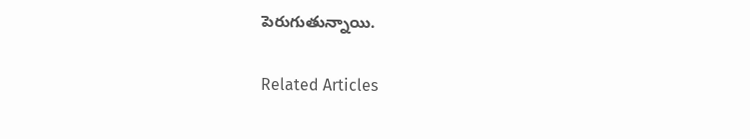పెరుగుతున్నాయి.

Related Articles